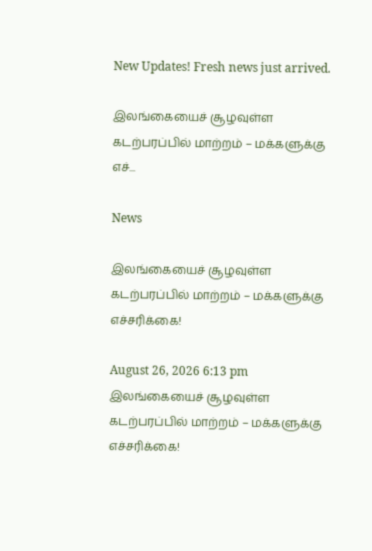New Updates! Fresh news just arrived.

இலங்கையைச் சூழவுள்ள கடற்பரப்பில் மாற்றம் – மக்களுக்கு எச்...

News

இலங்கையைச் சூழவுள்ள கடற்பரப்பில் மாற்றம் – மக்களுக்கு எச்சரிக்கை!

August 26, 2026 6:13 pm
இலங்கையைச் சூழவுள்ள கடற்பரப்பில் மாற்றம் – மக்களுக்கு எச்சரிக்கை!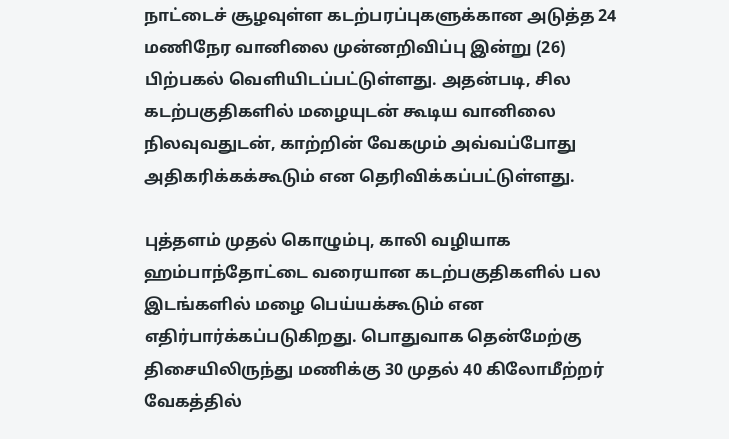நாட்டைச் சூழவுள்ள கடற்பரப்புகளுக்கான அடுத்த 24 மணிநேர வானிலை முன்னறிவிப்பு இன்று (26) பிற்பகல் வெளியிடப்பட்டுள்ளது. அதன்படி, சில கடற்பகுதிகளில் மழையுடன் கூடிய வானிலை நிலவுவதுடன், காற்றின் வேகமும் அவ்வப்போது அதிகரிக்கக்கூடும் என தெரிவிக்கப்பட்டுள்ளது.

புத்தளம் முதல் கொழும்பு, காலி வழியாக ஹம்பாந்தோட்டை வரையான கடற்பகுதிகளில் பல இடங்களில் மழை பெய்யக்கூடும் என எதிர்பார்க்கப்படுகிறது. பொதுவாக தென்மேற்கு திசையிலிருந்து மணிக்கு 30 முதல் 40 கிலோமீற்றர் வேகத்தில்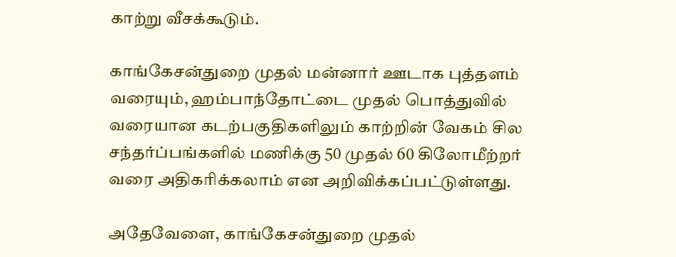காற்று வீசக்கூடும்.

காங்கேசன்துறை முதல் மன்னார் ஊடாக புத்தளம் வரையும், ஹம்பாந்தோட்டை முதல் பொத்துவில் வரையான கடற்பகுதிகளிலும் காற்றின் வேகம் சில சந்தர்ப்பங்களில் மணிக்கு 50 முதல் 60 கிலோமீற்றர் வரை அதிகரிக்கலாம் என அறிவிக்கப்பட்டுள்ளது.

அதேவேளை, காங்கேசன்துறை முதல்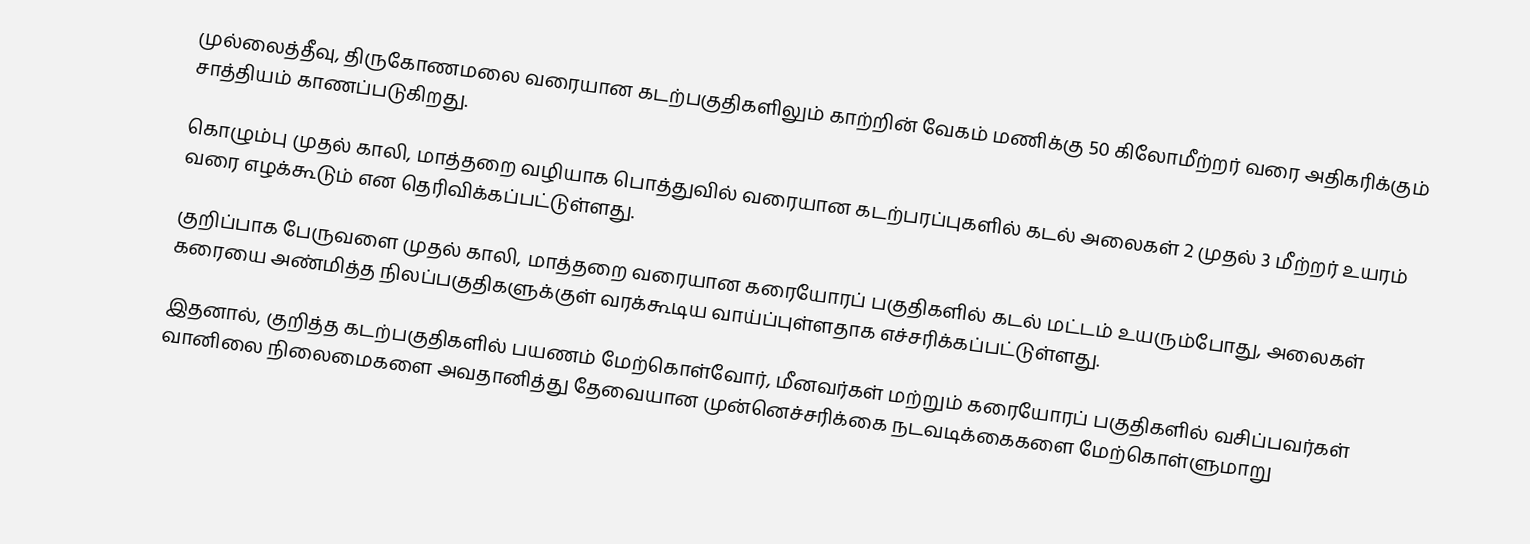முல்லைத்தீவு, திருகோணமலை வரையான கடற்பகுதிகளிலும் காற்றின் வேகம் மணிக்கு 50 கிலோமீற்றர் வரை அதிகரிக்கும் சாத்தியம் காணப்படுகிறது.

கொழும்பு முதல் காலி, மாத்தறை வழியாக பொத்துவில் வரையான கடற்பரப்புகளில் கடல் அலைகள் 2 முதல் 3 மீற்றர் உயரம் வரை எழக்கூடும் என தெரிவிக்கப்பட்டுள்ளது.

குறிப்பாக பேருவளை முதல் காலி, மாத்தறை வரையான கரையோரப் பகுதிகளில் கடல் மட்டம் உயரும்போது, அலைகள் கரையை அண்மித்த நிலப்பகுதிகளுக்குள் வரக்கூடிய வாய்ப்புள்ளதாக எச்சரிக்கப்பட்டுள்ளது.

இதனால், குறித்த கடற்பகுதிகளில் பயணம் மேற்கொள்வோர், மீனவர்கள் மற்றும் கரையோரப் பகுதிகளில் வசிப்பவர்கள் வானிலை நிலைமைகளை அவதானித்து தேவையான முன்னெச்சரிக்கை நடவடிக்கைகளை மேற்கொள்ளுமாறு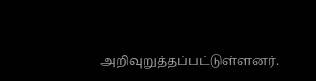அறிவுறுத்தப்பட்டுள்ளனர்.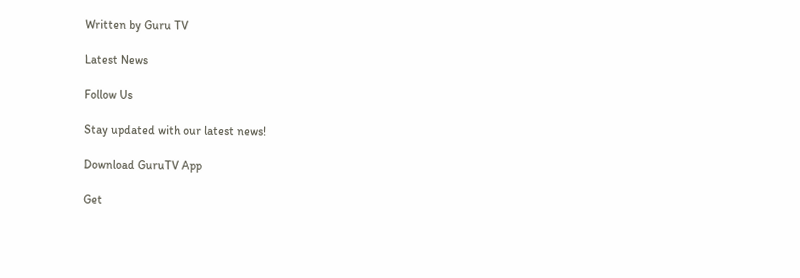Written by Guru TV

Latest News

Follow Us

Stay updated with our latest news!

Download GuruTV App

Get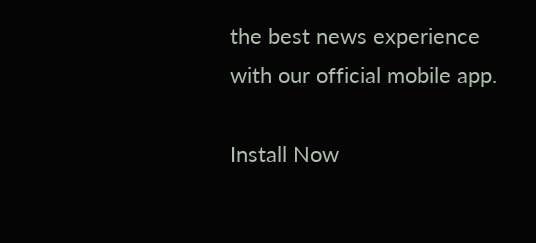the best news experience with our official mobile app.

Install Now